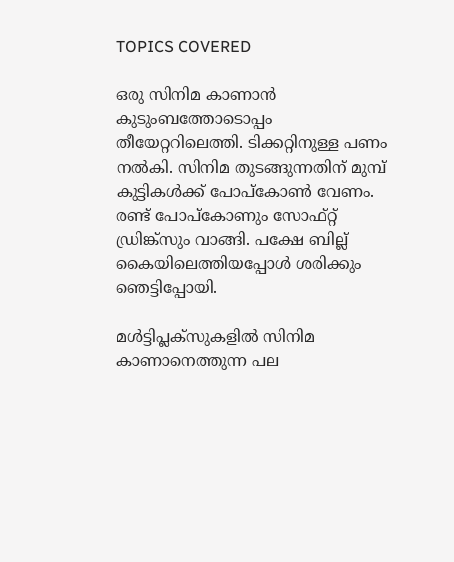TOPICS COVERED

ഒരു സിനിമ കാണാൻ കുടുംബത്തോടൊപ്പം തീയേറ്ററിലെത്തി. ടിക്കറ്റിനുള്ള പണം നൽകി. സിനിമ തുടങ്ങുന്നതിന് മുമ്പ് കുട്ടികൾക്ക് പോപ്കോൺ വേണം. രണ്ട് പോപ്കോണും സോഫ്റ്റ് ഡ്രിങ്ക്സും വാങ്ങി. പക്ഷേ ബില്ല് കൈയിലെത്തിയപ്പോൾ ശരിക്കും ഞെട്ടിപ്പോയി.

മൾട്ടിപ്ലക്സുകളിൽ സിനിമ കാണാനെത്തുന്ന പല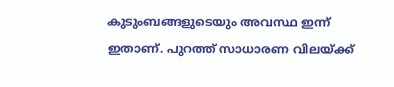കുടുംബങ്ങളുടെയും അവസ്ഥ ഇന്ന് ഇതാണ്. പുറത്ത് സാധാരണ വിലയ്ക്ക്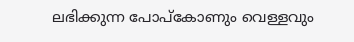ലഭിക്കുന്ന പോപ്കോണും വെള്ളവും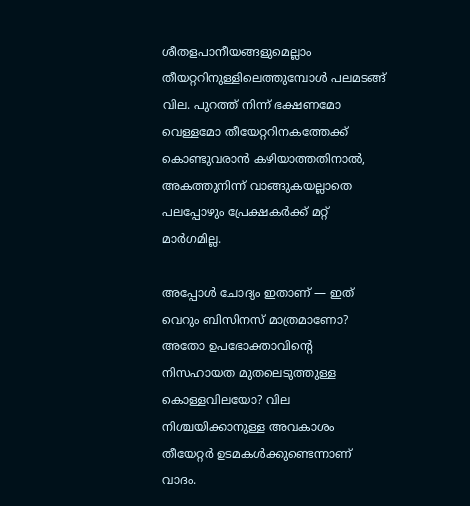ശീതളപാനീയങ്ങളുമെല്ലാം തീയറ്ററിനുള്ളിലെത്തുമ്പോൾ പലമടങ്ങ് വില. പുറത്ത് നിന്ന് ഭക്ഷണമോ വെള്ളമോ തീയേറ്ററിനകത്തേക്ക് കൊണ്ടുവരാൻ കഴിയാത്തതിനാൽ, അകത്തുനിന്ന് വാങ്ങുകയല്ലാതെ പലപ്പോഴും പ്രേക്ഷകർക്ക് മറ്റ് മാർഗമില്ല.

അപ്പോൾ ചോദ്യം ഇതാണ് — ഇത് വെറും ബിസിനസ് മാത്രമാണോ? അതോ ഉപഭോക്താവിന്റെ നിസഹായത മുതലെടുത്തുള്ള കൊള്ളവിലയോ? വില നിശ്ചയിക്കാനുള്ള അവകാശം തീയേറ്റർ ഉടമകൾക്കുണ്ടെന്നാണ് വാദം.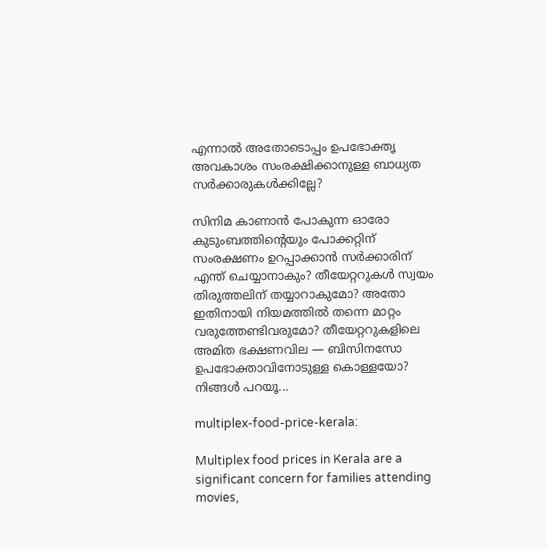എന്നാൽ അതോടൊപ്പം ഉപഭോക്തൃ അവകാശം സംരക്ഷിക്കാനുള്ള ബാധ്യത സർക്കാരുകൾക്കില്ലേ?

സിനിമ കാണാൻ പോകുന്ന ഓരോ കുടുംബത്തിന്റെയും പോക്കറ്റിന് സംരക്ഷണം ഉറപ്പാക്കാൻ സർക്കാരിന് എന്ത് ചെയ്യാനാകും? തീയേറ്ററുകൾ സ്വയം തിരുത്തലിന് തയ്യാറാകുമോ? അതോ ഇതിനായി നിയമത്തിൽ തന്നെ മാറ്റം വരുത്തേണ്ടിവരുമോ? തീയേറ്ററുകളിലെ അമിത ഭക്ഷണവില — ബിസിനസോ ഉപഭോക്താവിനോടുള്ള കൊള്ളയോ? നിങ്ങള്‍ പറയൂ...

multiplex-food-price-kerala:

Multiplex food prices in Kerala are a significant concern for families attending movies,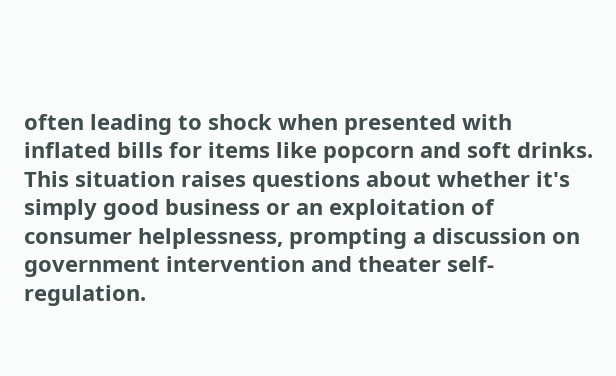often leading to shock when presented with inflated bills for items like popcorn and soft drinks. This situation raises questions about whether it's simply good business or an exploitation of consumer helplessness, prompting a discussion on government intervention and theater self-regulation.